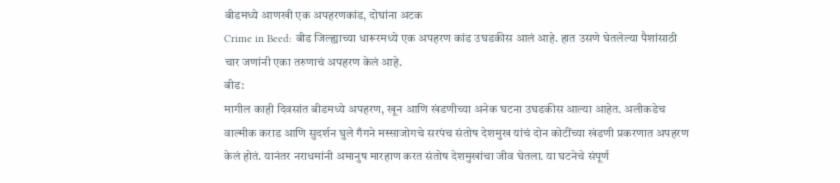बीडमध्ये आणखी एक अपहरणकांड, दोघांना अटक
Crime in Beed: बीड जिल्ह्याच्या धारूरमध्ये एक अपहरण कांड उघडकीस आलं आहे. हात उसणे घेतलेल्या पैशांसाठी चार जणांनी एका तरुणाचं अपहरण केलं आहे.
बीड:
मागील काही दिवसांत बीडमध्ये अपहरण, खून आणि खंडणीच्या अनेक घटना उघडकीस आल्या आहेत. अलीकडेच वाल्मीक कराड आणि सुदर्शन घुले गँगने मस्साजोगचे सरपंच संतोष देशमुख यांचं दोन कोटींच्या खंडणी प्रकरणात अपहरण केलं होतं. यानंतर नराधमांनी अमानुष मारहाण करत संतोष देशमुखांचा जीव घेतला. या घटनेचे संपूर्ण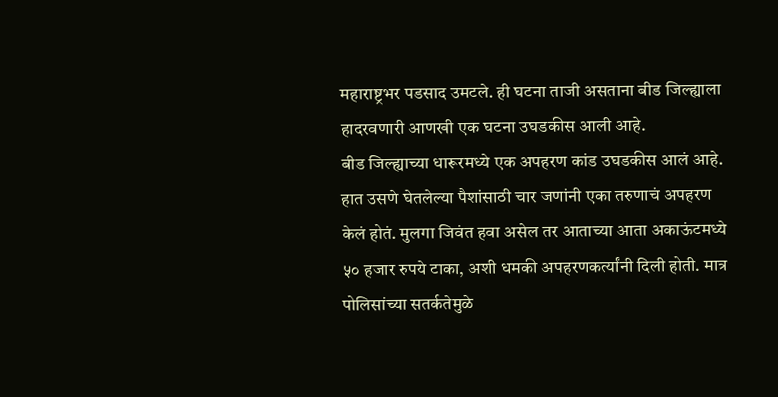महाराष्ट्रभर पडसाद उमटले. ही घटना ताजी असताना बीड जिल्ह्याला हादरवणारी आणखी एक घटना उघडकीस आली आहे.
बीड जिल्ह्याच्या धारूरमध्ये एक अपहरण कांड उघडकीस आलं आहे. हात उसणे घेतलेल्या पैशांसाठी चार जणांनी एका तरुणाचं अपहरण केलं होतं. मुलगा जिवंत हवा असेल तर आताच्या आता अकाऊंटमध्ये ५० हजार रुपये टाका, अशी धमकी अपहरणकर्त्यांनी दिली होती. मात्र पोलिसांच्या सतर्कतेमुळे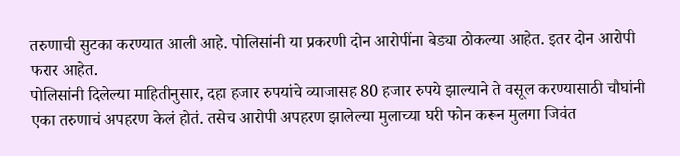तरुणाची सुटका करण्यात आली आहे. पोलिसांनी या प्रकरणी दोन आरोपींना बेड्या ठोकल्या आहेत. इतर दोन आरोपी फरार आहेत.
पोलिसांनी दिलेल्या माहितीनुसार, दहा हजार रुपयांचे व्याजासह 80 हजार रुपये झाल्याने ते वसूल करण्यासाठी चौघांनी एका तरुणाचं अपहरण केलं होतं. तसेच आरोपी अपहरण झालेल्या मुलाच्या घरी फोन करून मुलगा जिवंत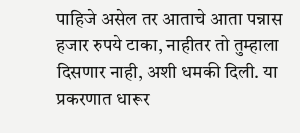पाहिजे असेल तर आताचे आता पन्नास हजार रुपये टाका, नाहीतर तो तुम्हाला दिसणार नाही, अशी धमकी दिली. या प्रकरणात धारूर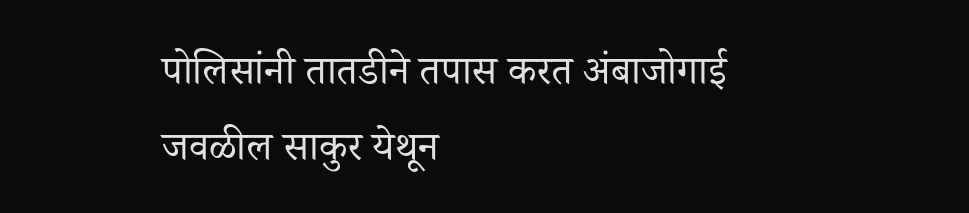पोलिसांनी तातडीने तपास करत अंबाजोगाई जवळील साकुर येथून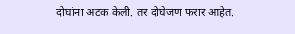दोघांना अटक केली. तर दोघेजण फरार आहेत.